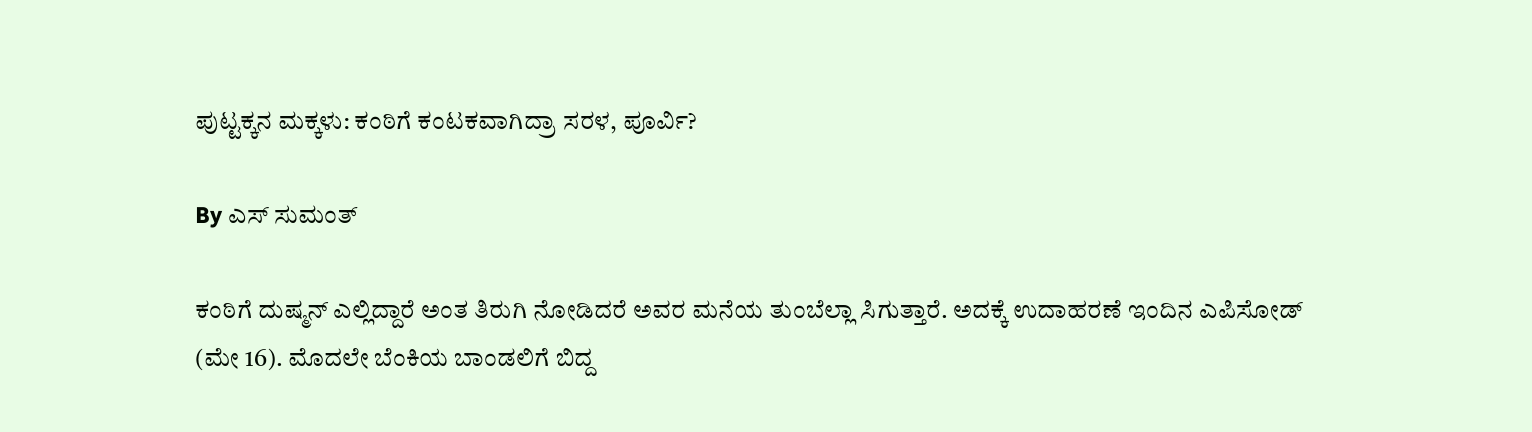ಪುಟ್ಟಕ್ಕನ ಮಕ್ಕಳು: ಕಂಠಿಗೆ ಕಂಟಕವಾಗಿದ್ರಾ ಸರಳ, ಪೂರ್ವಿ?

By ಎಸ್ ಸುಮಂತ್

ಕಂಠಿಗೆ ದುಷ್ಮನ್ ಎಲ್ಲಿದ್ದಾರೆ ಅಂತ ತಿರುಗಿ ನೋಡಿದರೆ ಅವರ ಮನೆಯ ತುಂಬೆಲ್ಲಾ ಸಿಗುತ್ತಾರೆ. ಅದಕ್ಕೆ ಉದಾಹರಣೆ ಇಂದಿನ ಎಪಿಸೋಡ್ (ಮೇ 16). ಮೊದಲೇ ಬೆಂಕಿಯ ಬಾಂಡಲಿಗೆ ಬಿದ್ದ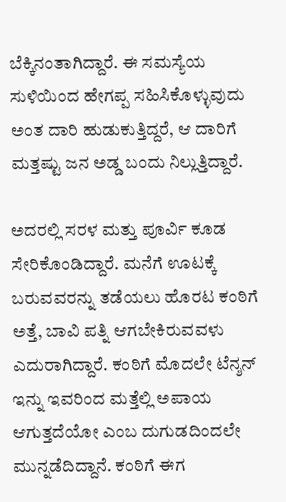ಬೆಕ್ಕಿನಂತಾಗಿದ್ದಾರೆ. ಈ ಸಮಸ್ಯೆಯ ಸುಳಿಯಿಂದ ಹೇಗಪ್ಪ ಸಹಿಸಿಕೊಳ್ಳುವುದು ಅಂತ ದಾರಿ ಹುಡುಕುತ್ತಿದ್ದರೆ, ಆ ದಾರಿಗೆ ಮತ್ತಷ್ಟು ಜನ ಅಡ್ಡ ಬಂದು ನಿಲ್ಲುತ್ತಿದ್ದಾರೆ.

ಅದರಲ್ಲಿ ಸರಳ ಮತ್ತು ಪೂರ್ವಿ ಕೂಡ ಸೇರಿಕೊಂಡಿದ್ದಾರೆ. ಮನೆಗೆ ಊಟಕ್ಕೆ ಬರುವವರನ್ನು ತಡೆಯಲು ಹೊರಟ ಕಂಠಿಗೆ ಅತ್ತೆ, ಬಾವಿ ಪತ್ನಿ ಆಗಬೇಕಿರುವವಳು ಎದುರಾಗಿದ್ದಾರೆ. ಕಂಠಿಗೆ ಮೊದಲೇ ಟೆನ್ಶನ್ ಇನ್ನು ಇವರಿಂದ ಮತ್ತೆಲ್ಲಿ ಅಪಾಯ ಆಗುತ್ತದೆಯೋ ಎಂಬ ದುಗುಡದಿಂದಲೇ ಮುನ್ನಡೆದಿದ್ದಾನೆ. ಕಂಠಿಗೆ ಈಗ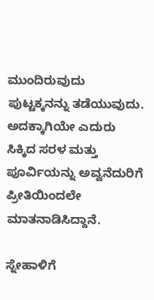ಮುಂದಿರುವುದು ಪುಟ್ಟಕ್ಕನನ್ನು ತಡೆಯುವುದು. ಅದಕ್ಕಾಗಿಯೇ ಎದುರು ಸಿಕ್ಕಿದ ಸರಳ ಮತ್ತು ಪೂರ್ವಿಯನ್ನು ಅವ್ವನೆದುರಿಗೆ ಪ್ರೀತಿಯಿಂದಲೇ ಮಾತನಾಡಿಸಿದ್ದಾನೆ.

ಸ್ನೇಹಾಳಿಗೆ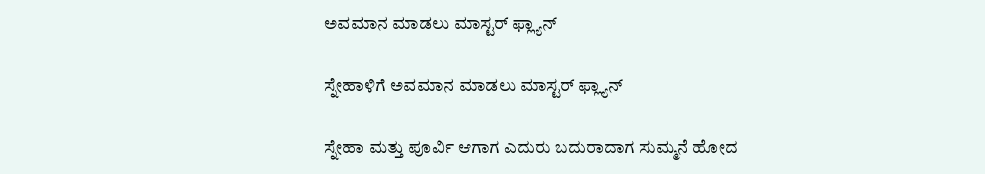ಅವಮಾನ ಮಾಡಲು ಮಾಸ್ಟರ್ ಫ್ಲ್ಯಾನ್

ಸ್ನೇಹಾಳಿಗೆ ಅವಮಾನ ಮಾಡಲು ಮಾಸ್ಟರ್ ಫ್ಲ್ಯಾನ್

ಸ್ನೇಹಾ ಮತ್ತು ಪೂರ್ವಿ ಆಗಾಗ ಎದುರು ಬದುರಾದಾಗ ಸುಮ್ಮನೆ ಹೋದ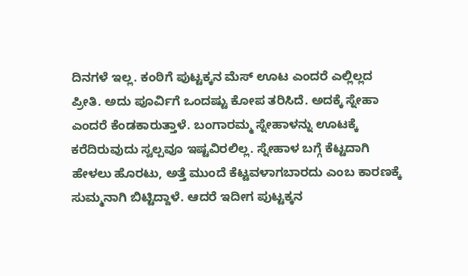ದಿನಗಳೆ ಇಲ್ಲ. ಕಂಠಿಗೆ ಪುಟ್ಟಕ್ಕನ ಮೆಸ್ ಊಟ ಎಂದರೆ ಎಲ್ಲಿಲ್ಲದ ಪ್ರೀತಿ. ಅದು ಪೂರ್ವಿಗೆ ಒಂದಷ್ಟು ಕೋಪ ತರಿಸಿದೆ. ಅದಕ್ಕೆ ಸ್ನೇಹಾ ಎಂದರೆ ಕೆಂಡಕಾರುತ್ತಾಳೆ. ಬಂಗಾರಮ್ಮ ಸ್ನೇಹಾಳನ್ನು ಊಟಕ್ಕೆ ಕರೆದಿರುವುದು ಸ್ವಲ್ಪವೂ ಇಷ್ಟವಿರಲಿಲ್ಲ. ಸ್ನೇಹಾಳ ಬಗ್ಗೆ ಕೆಟ್ಟದಾಗಿ ಹೇಳಲು ಹೊರಟು, ಅತ್ತೆ ಮುಂದೆ ಕೆಟ್ಟವಳಾಗಬಾರದು ಎಂಬ ಕಾರಣಕ್ಕೆ ಸುಮ್ಮನಾಗಿ ಬಿಟ್ಟಿದ್ದಾಳೆ. ಆದರೆ ಇದೀಗ ಪುಟ್ಟಕ್ಕನ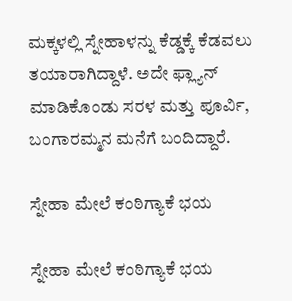ಮಕ್ಕಳಲ್ಲಿ ಸ್ನೇಹಾಳನ್ನು ಕೆಡ್ಡಕ್ಕೆ ಕೆಡವಲು ತಯಾರಾಗಿದ್ದಾಳೆ. ಅದೇ ಫ್ಲ್ಯಾನ್ ಮಾಡಿಕೊಂಡು ಸರಳ ಮತ್ತು ಪೂರ್ವಿ, ಬಂಗಾರಮ್ಮನ ಮನೆಗೆ ಬಂದಿದ್ದಾರೆ.

ಸ್ನೇಹಾ ಮೇಲೆ ಕಂಠಿಗ್ಯಾಕೆ ಭಯ

ಸ್ನೇಹಾ ಮೇಲೆ ಕಂಠಿಗ್ಯಾಕೆ ಭಯ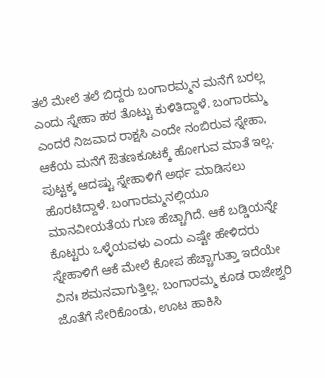ತಲೆ ಮೇಲೆ ತಲೆ ಬಿದ್ದರು ಬಂಗಾರಮ್ಮನ ಮನೆಗೆ ಬರಲ್ಲ ಎಂದು ಸ್ನೇಹಾ ಹಠ ತೊಟ್ಟು ಕುಳಿತಿದ್ದಾಳೆ. ಬಂಗಾರಮ್ಮ ಎಂದರೆ ನಿಜವಾದ ರಾಕ್ಷಸಿ ಎಂದೇ ನಂಬಿರುವ ಸ್ನೇಹಾ, ಆಕೆಯ ಮನೆಗೆ ಔತಣಕೂಟಕ್ಕೆ ಹೋಗುವ ಮಾತೆ ಇಲ್ಲ. ಪುಟ್ಟಕ್ಕ ಆದಷ್ಟು ಸ್ನೇಹಾಳಿಗೆ ಅರ್ಥ ಮಾಡಿಸಲು ಹೊರಟಿದ್ದಾಳೆ. ಬಂಗಾರಮ್ಮನಲ್ಲಿಯೂ ಮಾನವೀಯತೆಯ ಗುಣ ಹೆಚ್ಚಾಗಿದೆ. ಆಕೆ ಬಡ್ಡಿಯನ್ನೇ ಕೊಟ್ಟರು ಒಳ್ಳೆಯವಳು ಎಂದು ಎಷ್ಟೇ ಹೇಳಿದರು ಸ್ನೇಹಾಳಿಗೆ ಆಕೆ ಮೇಲೆ ಕೋಪ ಹೆಚ್ಚಾಗುತ್ತಾ ಇದೆಯೇ ವಿನಃ ಶಮನವಾಗುತ್ತಿಲ್ಲ. ಬಂಗಾರಮ್ಮ ಕೂಡ ರಾಜೇಶ್ವರಿ ಜೊತೆಗೆ ಸೇರಿಕೊಂಡು, ಊಟ ಹಾಕಿಸಿ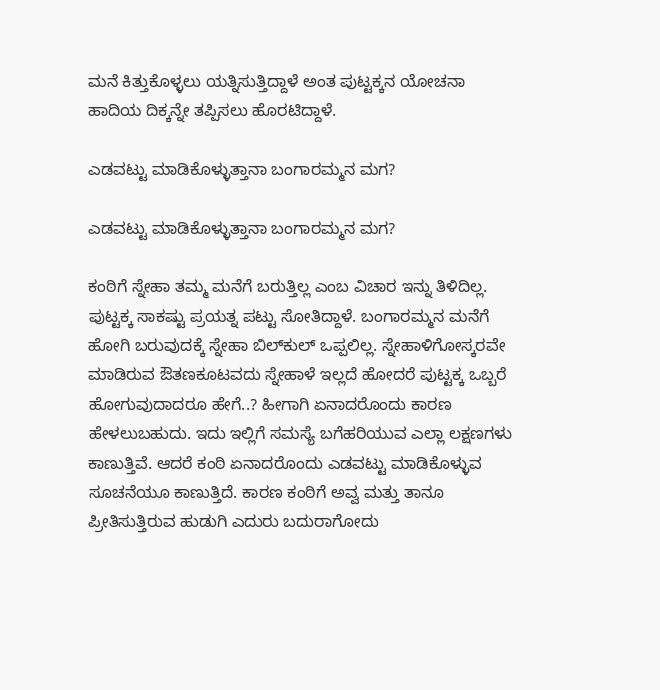ಮನೆ ಕಿತ್ತುಕೊಳ್ಳಲು ಯತ್ನಿಸುತ್ತಿದ್ದಾಳೆ ಅಂತ ಪುಟ್ಟಕ್ಕನ ಯೋಚನಾ ಹಾದಿಯ ದಿಕ್ಕನ್ನೇ ತಪ್ಪಿಸಲು ಹೊರಟಿದ್ದಾಳೆ.

ಎಡವಟ್ಟು ಮಾಡಿಕೊಳ್ಳುತ್ತಾನಾ ಬಂಗಾರಮ್ಮನ ಮಗ?

ಎಡವಟ್ಟು ಮಾಡಿಕೊಳ್ಳುತ್ತಾನಾ ಬಂಗಾರಮ್ಮನ ಮಗ?

ಕಂಠಿಗೆ ಸ್ನೇಹಾ ತಮ್ಮ ಮನೆಗೆ ಬರುತ್ತಿಲ್ಲ ಎಂಬ ವಿಚಾರ ಇನ್ನು ತಿಳಿದಿಲ್ಲ. ಪುಟ್ಟಕ್ಕ ಸಾಕಷ್ಟು ಪ್ರಯತ್ನ ಪಟ್ಟು ಸೋತಿದ್ದಾಳೆ. ಬಂಗಾರಮ್ಮನ ಮನೆಗೆ ಹೋಗಿ ಬರುವುದಕ್ಕೆ ಸ್ನೇಹಾ ಬಿಲ್‌ಕುಲ್ ಒಪ್ಪಲಿಲ್ಲ. ಸ್ನೇಹಾಳಿಗೋಸ್ಕರವೇ ಮಾಡಿರುವ ಔತಣಕೂಟವದು ಸ್ನೇಹಾಳೆ ಇಲ್ಲದೆ ಹೋದರೆ ಪುಟ್ಟಕ್ಕ ಒಬ್ಬರೆ ಹೋಗುವುದಾದರೂ ಹೇಗೆ..? ಹೀಗಾಗಿ ಏನಾದರೊಂದು ಕಾರಣ ಹೇಳಲುಬಹುದು. ಇದು ಇಲ್ಲಿಗೆ ಸಮಸ್ಯೆ ಬಗೆಹರಿಯುವ ಎಲ್ಲಾ ಲಕ್ಷಣಗಳು ಕಾಣುತ್ತಿವೆ. ಆದರೆ ಕಂಠಿ ಏನಾದರೊಂದು ಎಡವಟ್ಟು ಮಾಡಿಕೊಳ್ಳುವ ಸೂಚನೆಯೂ ಕಾಣುತ್ತಿದೆ. ಕಾರಣ ಕಂಠಿಗೆ ಅವ್ವ ಮತ್ತು ತಾನೂ ಪ್ರೀತಿಸುತ್ತಿರುವ ಹುಡುಗಿ ಎದುರು ಬದುರಾಗೋದು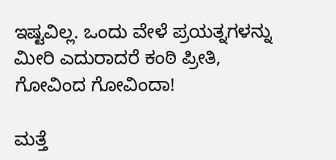ಇಷ್ಟವಿಲ್ಲ. ಒಂದು ವೇಳೆ ಪ್ರಯತ್ನಗಳನ್ನು ಮೀರಿ ಎದುರಾದರೆ ಕಂಠಿ ಪ್ರೀತಿ, ಗೋವಿಂದ ಗೋವಿಂದಾ!

ಮತ್ತೆ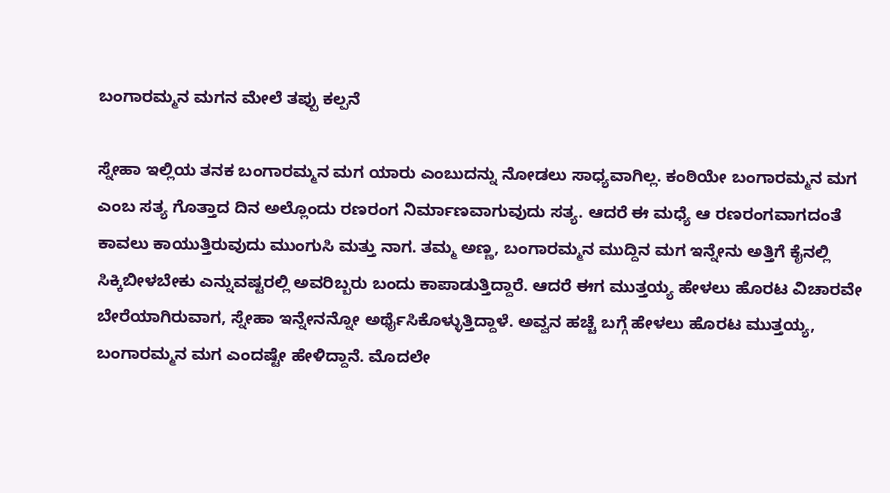ಬಂಗಾರಮ್ಮನ ಮಗನ ಮೇಲೆ ತಪ್ಪು ಕಲ್ಪನೆ

ಸ್ನೇಹಾ ಇಲ್ಲಿಯ ತನಕ ಬಂಗಾರಮ್ಮನ ಮಗ ಯಾರು ಎಂಬುದನ್ನು ನೋಡಲು ಸಾಧ್ಯವಾಗಿಲ್ಲ. ಕಂಠಿಯೇ ಬಂಗಾರಮ್ಮನ ಮಗ ಎಂಬ ಸತ್ಯ ಗೊತ್ತಾದ ದಿನ ಅಲ್ಲೊಂದು ರಣರಂಗ ನಿರ್ಮಾಣವಾಗುವುದು ಸತ್ಯ. ಆದರೆ ಈ ಮಧ್ಯೆ ಆ ರಣರಂಗವಾಗದಂತೆ ಕಾವಲು ಕಾಯುತ್ತಿರುವುದು ಮುಂಗುಸಿ ಮತ್ತು ನಾಗ. ತಮ್ಮ ಅಣ್ಣ, ಬಂಗಾರಮ್ಮನ ಮುದ್ದಿನ ಮಗ ಇನ್ನೇನು ಅತ್ತಿಗೆ ಕೈನಲ್ಲಿ ಸಿಕ್ಕಿಬೀಳಬೇಕು ಎನ್ನುವಷ್ಟರಲ್ಲಿ ಅವರಿಬ್ಬರು ಬಂದು ಕಾಪಾಡುತ್ತಿದ್ದಾರೆ. ಆದರೆ ಈಗ ಮುತ್ತಯ್ಯ ಹೇಳಲು ಹೊರಟ ವಿಚಾರವೇ ಬೇರೆಯಾಗಿರುವಾಗ, ಸ್ನೇಹಾ ಇನ್ನೇನನ್ನೋ ಅರ್ಥೈಸಿಕೊಳ್ಳುತ್ತಿದ್ದಾಳೆ. ಅವ್ವನ ಹಚ್ಚೆ ಬಗ್ಗೆ ಹೇಳಲು ಹೊರಟ ಮುತ್ತಯ್ಯ, ಬಂಗಾರಮ್ಮನ ಮಗ ಎಂದಷ್ಟೇ ಹೇಳಿದ್ದಾನೆ. ಮೊದಲೇ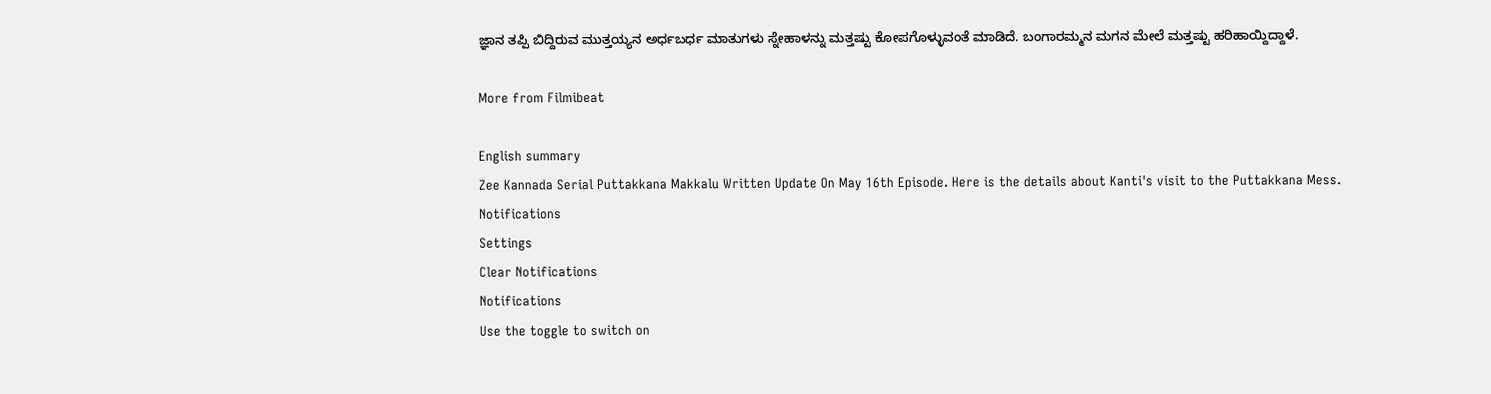ಜ್ಞಾನ ತಪ್ಪಿ ಬಿದ್ದಿರುವ ಮುತ್ತಯ್ಯನ ಅರ್ಧಬರ್ಧ ಮಾತುಗಳು ಸ್ನೇಹಾಳನ್ನು ಮತ್ತಷ್ಟು ಕೋಪಗೊಳ್ಳುವಂತೆ ಮಾಡಿದೆ. ಬಂಗಾರಮ್ಮನ ಮಗನ ಮೇಲೆ ಮತ್ತಷ್ಟು ಹರಿಹಾಯ್ದಿದ್ದಾಳೆ.

More from Filmibeat

English summary
Zee Kannada Serial Puttakkana Makkalu Written Update On May 16th Episode. Here is the details about Kanti's visit to the Puttakkana Mess.
Notifications
Settings
Clear Notifications
Notifications
Use the toggle to switch on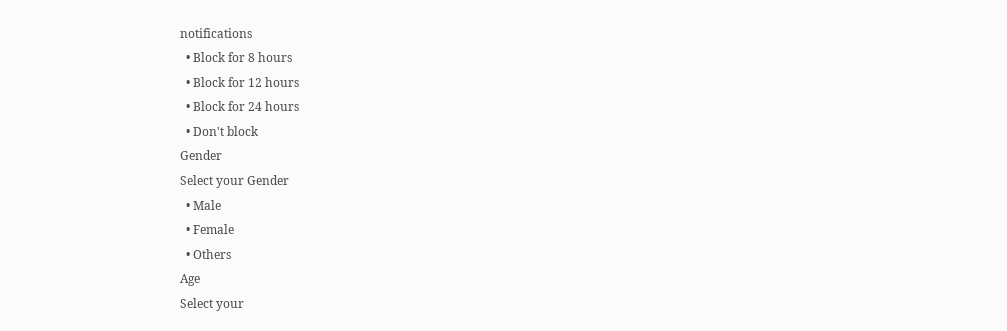notifications
  • Block for 8 hours
  • Block for 12 hours
  • Block for 24 hours
  • Don't block
Gender
Select your Gender
  • Male
  • Female
  • Others
Age
Select your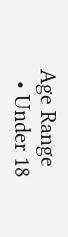Age Range
  • Under 18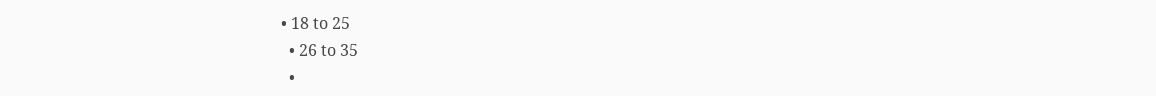• 18 to 25
  • 26 to 35
  •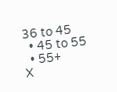36 to 45
  • 45 to 55
  • 55+
X